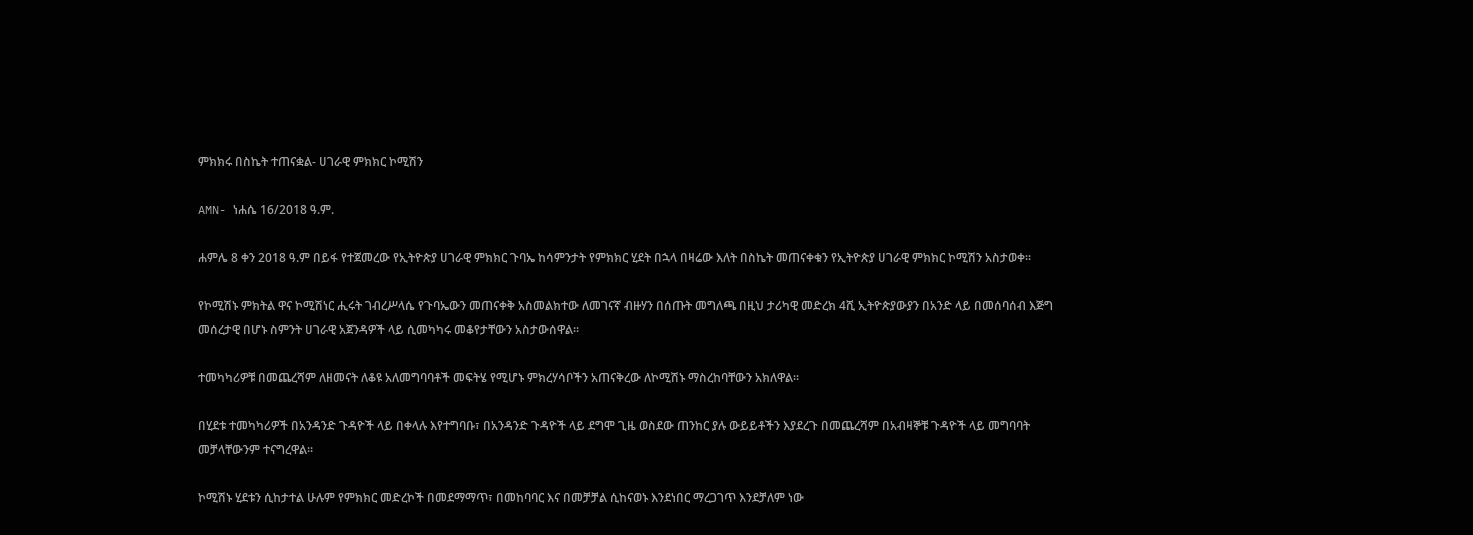ምክክሩ በስኬት ተጠናቋል- ሀገራዊ ምክክር ኮሚሽን

AMN- ነሐሴ 16/2018 ዓ.ም.

ሐምሌ 8 ቀን 2018 ዓ.ም በይፋ የተጀመረው የኢትዮጵያ ሀገራዊ ምክክር ጉባኤ ከሳምንታት የምክክር ሂደት በኋላ በዛሬው እለት በስኬት መጠናቀቁን የኢትዮጵያ ሀገራዊ ምክክር ኮሚሽን አስታወቀ፡፡

የኮሚሽኑ ምክትል ዋና ኮሚሽነር ሒሩት ገብረሥላሴ የጉባኤውን መጠናቀቅ አስመልክተው ለመገናኛ ብዙሃን በሰጡት መግለጫ በዚህ ታሪካዊ መድረክ 4ሺ ኢትዮጵያውያን በአንድ ላይ በመሰባሰብ እጅግ መሰረታዊ በሆኑ ስምንት ሀገራዊ አጀንዳዎች ላይ ሲመካካሩ መቆየታቸውን አስታውሰዋል፡፡

ተመካካሪዎቹ በመጨረሻም ለዘመናት ለቆዩ አለመግባባቶች መፍትሄ የሚሆኑ ምክረሃሳቦችን አጠናቅረው ለኮሚሽኑ ማስረከባቸውን አክለዋል፡፡

በሂደቱ ተመካካሪዎች በአንዳንድ ጉዳዮች ላይ በቀላሉ እየተግባቡ፣ በአንዳንድ ጉዳዮች ላይ ደግሞ ጊዜ ወስደው ጠንከር ያሉ ውይይቶችን እያደረጉ በመጨረሻም በአብዛኞቹ ጉዳዮች ላይ መግባባት መቻላቸውንም ተናግረዋል፡፡

ኮሚሽኑ ሂደቱን ሲከታተል ሁሉም የምክክር መድረኮች በመደማማጥ፣ በመከባባር እና በመቻቻል ሲከናወኑ እንደነበር ማረጋገጥ እንደቻለም ነው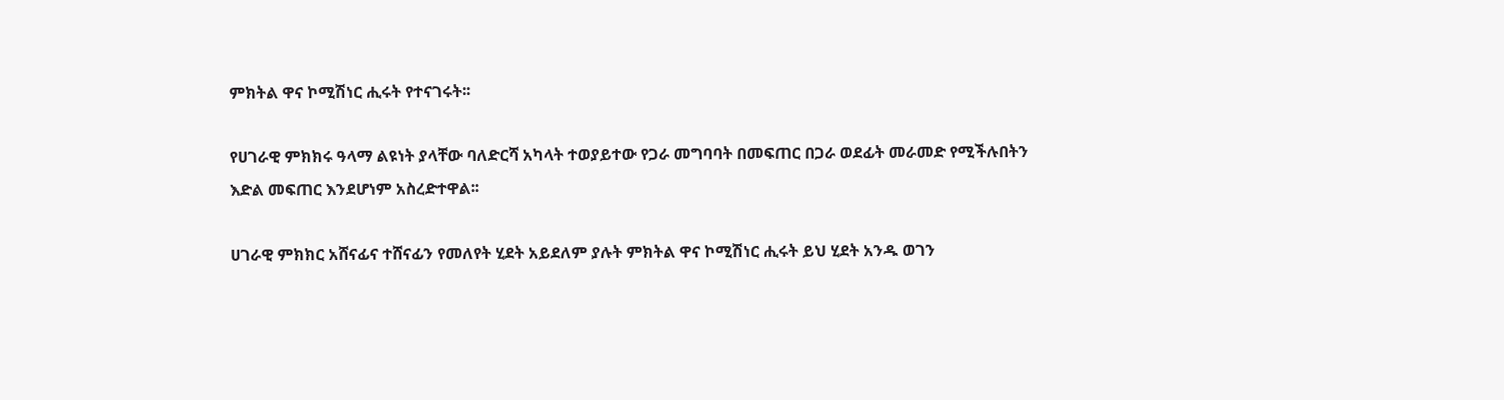ምክትል ዋና ኮሚሽነር ሒሩት የተናገሩት፡፡

የሀገራዊ ምክክሩ ዓላማ ልዩነት ያላቸው ባለድርሻ አካላት ተወያይተው የጋራ መግባባት በመፍጠር በጋራ ወደፊት መራመድ የሚችሉበትን እድል መፍጠር እንደሆነም አስረድተዋል፡፡

ሀገራዊ ምክክር አሸናፊና ተሸናፊን የመለየት ሂደት አይደለም ያሉት ምክትል ዋና ኮሚሽነር ሒሩት ይህ ሂደት አንዱ ወገን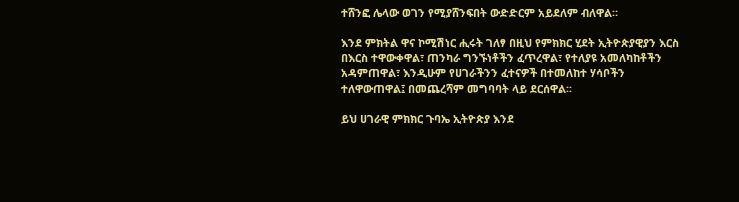ተሸንፎ ሌላው ወገን የሚያሸንፍበት ውድድርም አይደለም ብለዋል።

እንደ ምክትል ዋና ኮሚሽነር ሒሩት ገለፃ በዚህ የምክክር ሂደት ኢትዮጵያዊያን እርስ በእርስ ተዋውቀዋል፣ ጠንካራ ግንኙነቶችን ፈጥረዋል፣ የተለያዩ አመለካከቶችን አዳምጠዋል፣ እንዲሁም የሀገራችንን ፈተናዎች በተመለከተ ሃሳቦችን ተለዋውጠዋል፤ በመጨረሻም መግባባት ላይ ደርሰዋል፡፡

ይህ ሀገራዊ ምክክር ጉባኤ ኢትዮጵያ እንደ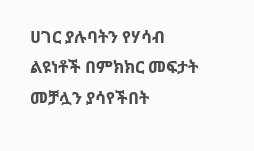ሀገር ያሉባትን የሃሳብ ልዩነቶች በምክክር መፍታት መቻሏን ያሳየችበት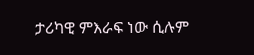ታሪካዊ ምእራፍ ነው ሲሉም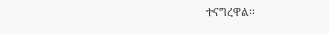ተናግረዋል፡፡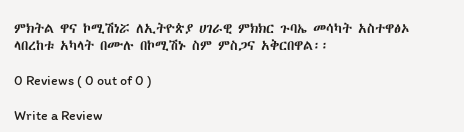ምክትል ዋና ኮሚሽነሯ ለኢትዮጵያ ሀገራዊ ምክክር ጉባኤ መሳካት አስተዋፅኦ ላበረከቱ አካላት በሙሉ በኮሚሽኑ ስም ምስጋና አቅርበዋል፡፡

0 Reviews ( 0 out of 0 )

Write a Review